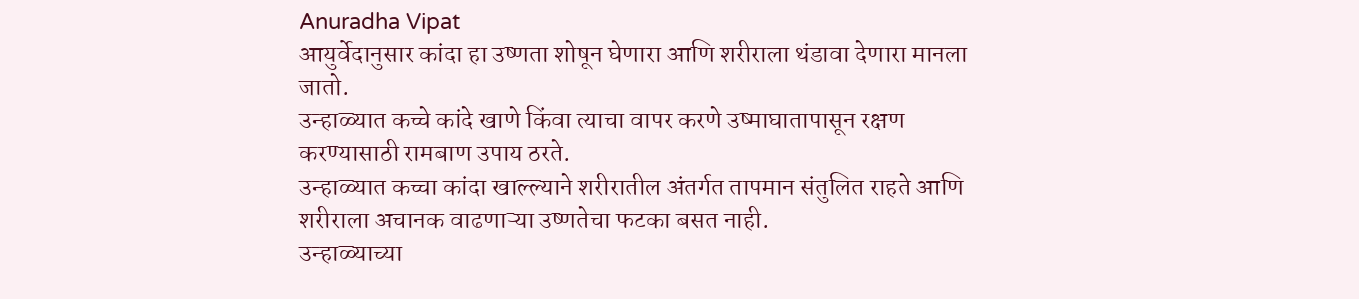Anuradha Vipat
आयुर्वेदानुसार कांदा हा उष्णता शोषून घेणारा आणि शरीराला थंडावा देणारा मानला जातो.
उन्हाळ्यात कच्चे कांदे खाणे किंवा त्याचा वापर करणे उष्माघातापासून रक्षण करण्यासाठी रामबाण उपाय ठरते.
उन्हाळ्यात कच्चा कांदा खाल्ल्याने शरीरातील अंतर्गत तापमान संतुलित राहते आणि शरीराला अचानक वाढणाऱ्या उष्णतेचा फटका बसत नाही.
उन्हाळ्याच्या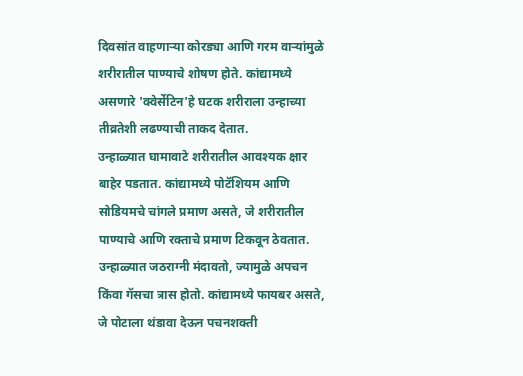दिवसांत वाहणाऱ्या कोरड्या आणि गरम वाऱ्यांमुळे शरीरातील पाण्याचे शोषण होते. कांद्यामध्ये असणारे 'क्वेर्सेटिन'हे घटक शरीराला उन्हाच्या तीव्रतेशी लढण्याची ताकद देतात.
उन्हाळ्यात घामावाटे शरीरातील आवश्यक क्षार बाहेर पडतात. कांद्यामध्ये पोटॅशियम आणि सोडियमचे चांगले प्रमाण असते, जे शरीरातील पाण्याचे आणि रक्ताचे प्रमाण टिकवून ठेवतात.
उन्हाळ्यात जठराग्नी मंदावतो, ज्यामुळे अपचन किंवा गॅसचा त्रास होतो. कांद्यामध्ये फायबर असते, जे पोटाला थंडावा देऊन पचनशक्ती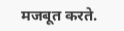मजबूत करते.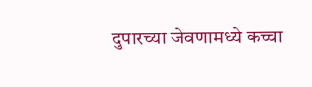दुपारच्या जेवणामध्ये कच्चा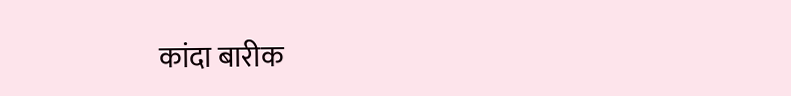कांदा बारीक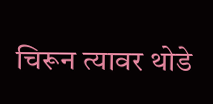चिरून त्यावर थोडे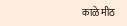काळे मीठ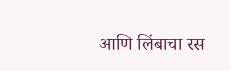आणि लिंबाचा रस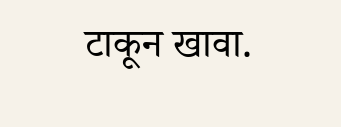टाकून खावा.